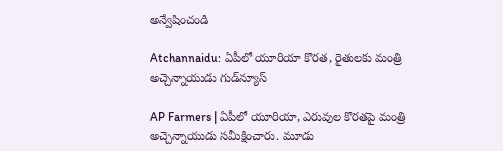అన్వేషించండి

Atchannaidu: ఏపీలో యూరియా కొరత, రైతులకు మంత్రి అచ్చెన్నాయుడు గుడ్‌న్యూస్

AP Farmers | ఏపీలో యూరియా, ఎరువుల కొరతపై మంత్రి అచ్చెన్నాయుడు సమీక్షించారు. మూడు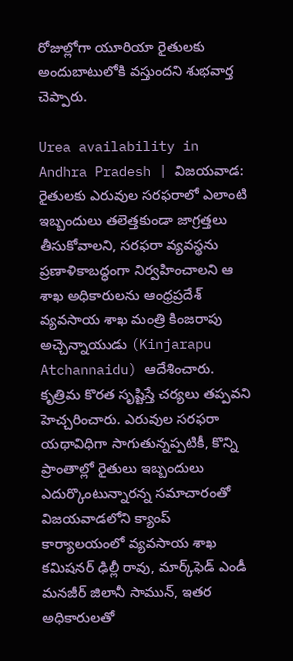రోజుల్లోగా యూరియా రైతులకు అందుబాటులోకి వస్తుందని శుభవార్త చెప్పారు.

Urea availability in Andhra Pradesh | విజయవాడ: రైతులకు ఎరువుల సరఫరాలో ఎలాంటి ఇబ్బందులు తలెత్తకుండా జాగ్రత్తలు తీసుకోవాలని, సరఫరా వ్యవస్థను ప్రణాళికాబద్ధంగా నిర్వహించాలని ఆ శాఖ అధికారులను ఆంధ్రప్రదేశ్ వ్యవసాయ శాఖ మంత్రి కింజరాపు అచ్చెన్నాయుడు (Kinjarapu Atchannaidu) ఆదేశించారు. కృత్రిమ కొరత సృష్టిస్తే చర్యలు తప్పవని హెచ్చరించారు. ఎరువుల సరఫరా యథావిధిగా సాగుతున్నప్పటికీ, కొన్ని ప్రాంతాల్లో రైతులు ఇబ్బందులు ఎదుర్కొంటున్నారన్న సమాచారంతో విజయవాడలోని క్యాంప్ కార్యాలయంలో వ్యవసాయ శాఖ కమిషనర్ ఢిల్లీ రావు, మార్క్‌ఫెడ్ ఎండీ మనజీర్ జిలానీ సామున్, ఇతర అధికారులతో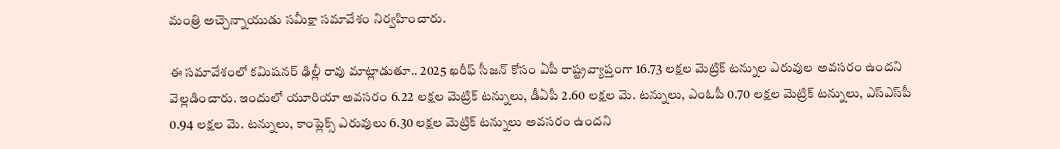మంత్రి అచ్చెన్నాయుడు సమీక్షా సమావేశం నిర్వహించారు.

ఈ సమావేశంలో కమిషనర్ ఢిల్లీ రావు మాట్లాడుతూ.. 2025 ఖరీఫ్ సీజన్‌ కోసం ఏపీ రాష్ట్రవ్యాప్తంగా 16.73 లక్షల మెట్రిక్ టన్నుల ఎరువుల అవసరం ఉందని వెల్లడించారు. ఇందులో యూరియా అవసరం 6.22 లక్షల మెట్రిక్ టన్నులు, డీఏపీ 2.60 లక్షల మె. టన్నులు, ఎంఓపీ 0.70 లక్షల మెట్రిక్ టన్నులు, ఎస్‌ఎస్‌పీ 0.94 లక్షల మె. టన్నులు, కాంప్లెక్స్ ఎరువులు 6.30 లక్షల మెట్రిక్ టన్నులు అవసరం ఉందని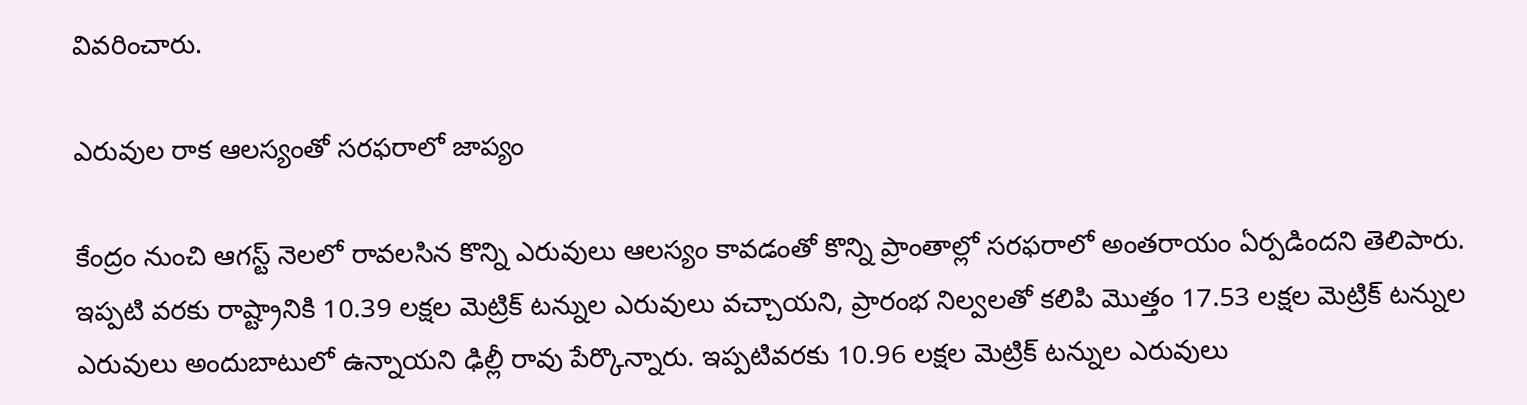వివరించారు.

ఎరువుల రాక ఆలస్యంతో సరఫరాలో జాప్యం

కేంద్రం నుంచి ఆగస్ట్ నెలలో రావలసిన కొన్ని ఎరువులు ఆలస్యం కావడంతో కొన్ని ప్రాంతాల్లో సరఫరాలో అంతరాయం ఏర్పడిందని తెలిపారు. ఇప్పటి వరకు రాష్ట్రానికి 10.39 లక్షల మెట్రిక్ టన్నుల ఎరువులు వచ్చాయని, ప్రారంభ నిల్వలతో కలిపి మొత్తం 17.53 లక్షల మెట్రిక్ టన్నుల ఎరువులు అందుబాటులో ఉన్నాయని ఢిల్లీ రావు పేర్కొన్నారు. ఇప్పటివరకు 10.96 లక్షల మెట్రిక్ టన్నుల ఎరువులు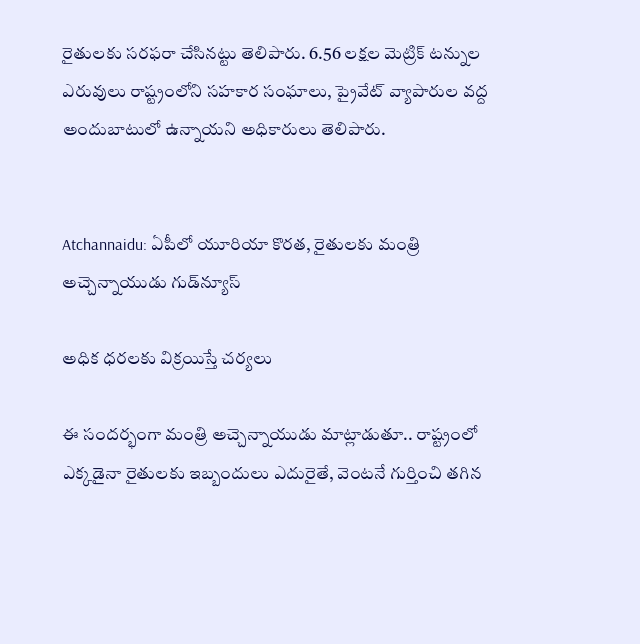రైతులకు సరఫరా చేసినట్టు తెలిపారు. 6.56 లక్షల మెట్రిక్ టన్నుల ఎరువులు రాష్ట్రంలోని సహకార సంఘాలు, ప్రైవేట్ వ్యాపారుల వద్ద అందుబాటులో ఉన్నాయని అధికారులు తెలిపారు.


Atchannaidu: ఏపీలో యూరియా కొరత, రైతులకు మంత్రి అచ్చెన్నాయుడు గుడ్‌న్యూస్

అధిక ధరలకు విక్రయిస్తే చర్యలు

ఈ సందర్భంగా మంత్రి అచ్చెన్నాయుడు మాట్లాడుతూ.. రాష్ట్రంలో ఎక్కడైనా రైతులకు ఇబ్బందులు ఎదురైతే, వెంటనే గుర్తించి తగిన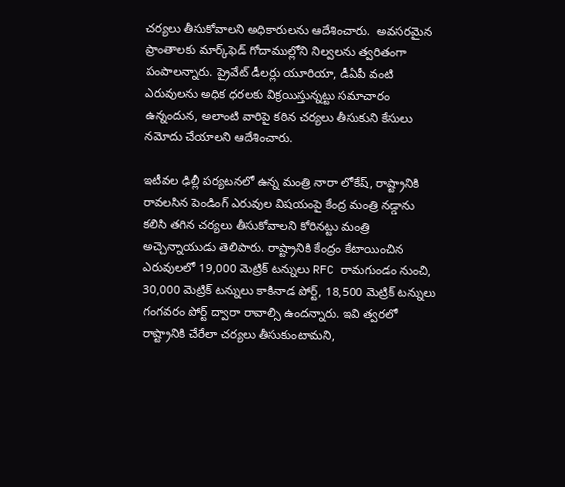చర్యలు తీసుకోవాలని అధికారులను ఆదేశించారు.  అవసరమైన ప్రాంతాలకు మార్క్‌ఫెడ్ గోదాముల్లోని నిల్వలను త్వరితంగా పంపాలన్నారు. ప్రైవేట్ డీలర్లు యూరియా, డీఏపీ వంటి ఎరువులను అధిక ధరలకు విక్రయిస్తున్నట్టు సమాచారం ఉన్నందున, అలాంటి వారిపై కఠిన చర్యలు తీసుకుని కేసులు నమోదు చేయాలని ఆదేశించారు.

ఇటీవల ఢిల్లీ పర్యటనలో ఉన్న మంత్రి నారా లోకేష్, రాష్ట్రానికి రావలసిన పెండింగ్ ఎరువుల విషయంపై కేంద్ర మంత్రి నడ్డాను కలిసి తగిన చర్యలు తీసుకోవాలని కోరినట్టు మంత్రి అచ్చెన్నాయుడు తెలిపారు. రాష్ట్రానికి కేంద్రం కేటాయించిన ఎరువులలో 19,000 మెట్రిక్ టన్నులు RFC రామగుండం నుంచి, 30,000 మెట్రిక్ టన్నులు కాకినాడ పోర్ట్, 18,500 మెట్రిక్ టన్నులు గంగవరం పోర్ట్ ద్వారా రావాల్సి ఉందన్నారు. ఇవి త్వరలో రాష్ట్రానికి చేరేలా చర్యలు తీసుకుంటామని,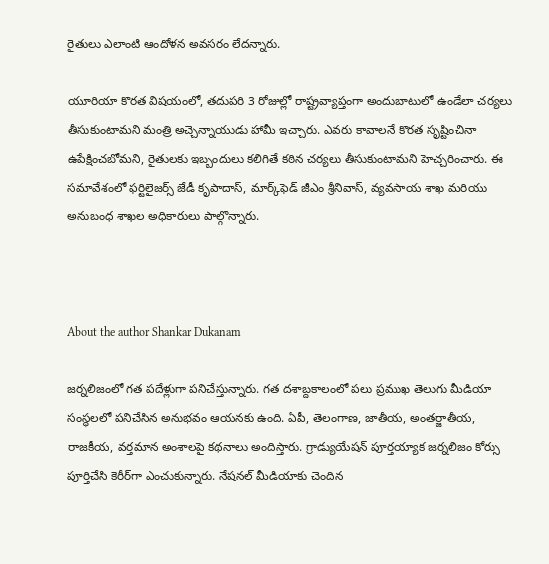రైతులు ఎలాంటి ఆందోళన అవసరం లేదన్నారు.

యూరియా కొరత విషయంలో, తదుపరి 3 రోజుల్లో రాష్ట్రవ్యాప్తంగా అందుబాటులో ఉండేలా చర్యలు తీసుకుంటామని మంత్రి అచ్చెన్నాయుడు హామీ ఇచ్చారు. ఎవరు కావాలనే కొరత సృష్టించినా ఉపేక్షించబోమని, రైతులకు ఇబ్బందులు కలిగితే కఠిన చర్యలు తీసుకుంటామని హెచ్చరించారు. ఈ సమావేశంలో ఫర్టిలైజర్స్ జేడీ కృపాదాస్, మార్క్‌ఫెడ్ జీఎం శ్రీనివాస్, వ్యవసాయ శాఖ మరియు అనుబంధ శాఖల అధికారులు పాల్గొన్నారు.



About the author Shankar Dukanam

జర్నలిజంలో గత పదేళ్లుగా పనిచేస్తున్నారు. గత దశాబ్దకాలంలో పలు ప్రముఖ తెలుగు మీడియా సంస్థలలో పనిచేసిన అనుభవం ఆయనకు ఉంది. ఏపీ, తెలంగాణ, జాతీయ, అంతర్జాతీయ, రాజకీయ, వర్తమాన అంశాలపై కథనాలు అందిస్తారు. గ్రాడ్యుయేషన్ పూర్తయ్యాక జర్నలిజం కోర్సు పూర్తిచేసి కెరీర్‌గా ఎంచుకున్నారు. నేషనల్ మీడియాకు చెందిన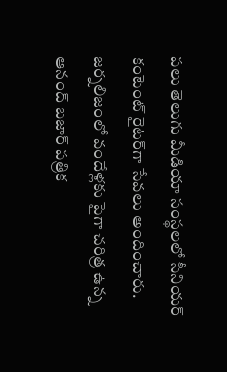పలు తెలుగు మీడియా సంస్థలలో సీనియర్ కంటెంట్ రైటర్‌గా సేవలు అందించారు. జర్నలిజంలో వందేళ్లకు పైగా చరిత్ర ఉన్న ఆనంద్ బజార్ పత్రిక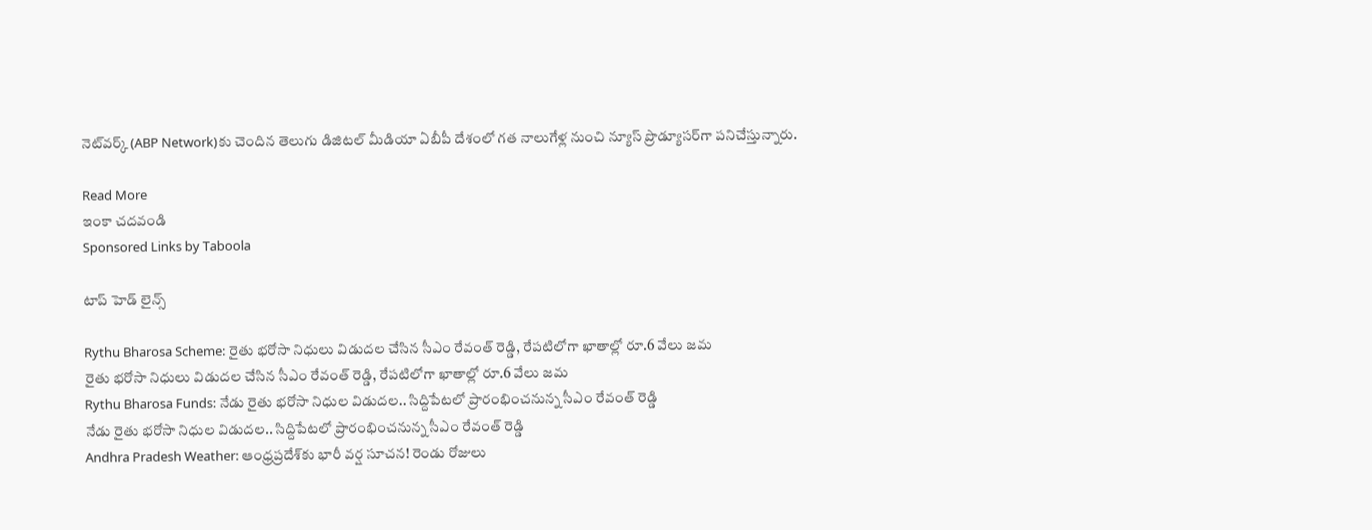నెట్‌వర్క్ (ABP Network)కు చెందిన తెలుగు డిజిటల్ మీడియా ఏబీపీ దేశంలో గత నాలుగేళ్ల నుంచి న్యూస్ ప్రొడ్యూసర్‌గా పనిచేస్తున్నారు.

Read More
ఇంకా చదవండి
Sponsored Links by Taboola

టాప్ హెడ్ లైన్స్

Rythu Bharosa Scheme: రైతు భరోసా నిధులు విడుదల చేసిన సీఎం రేవంత్ రెడ్డి, రేపటిలోగా ఖాతాల్లో రూ.6 వేలు జమ
రైతు భరోసా నిధులు విడుదల చేసిన సీఎం రేవంత్ రెడ్డి, రేపటిలోగా ఖాతాల్లో రూ.6 వేలు జమ
Rythu Bharosa Funds: నేడు రైతు భరోసా నిధుల విడుదల.. సిద్దిపేటలో ప్రారంభించనున్న సీఎం రేవంత్ రెడ్డి
నేడు రైతు భరోసా నిధుల విడుదల.. సిద్దిపేటలో ప్రారంభించనున్న సీఎం రేవంత్ రెడ్డి
Andhra Pradesh Weather: ఆంధ్రప్రదేశ్‌కు భారీ వర్ష సూచన! రెండు రోజులు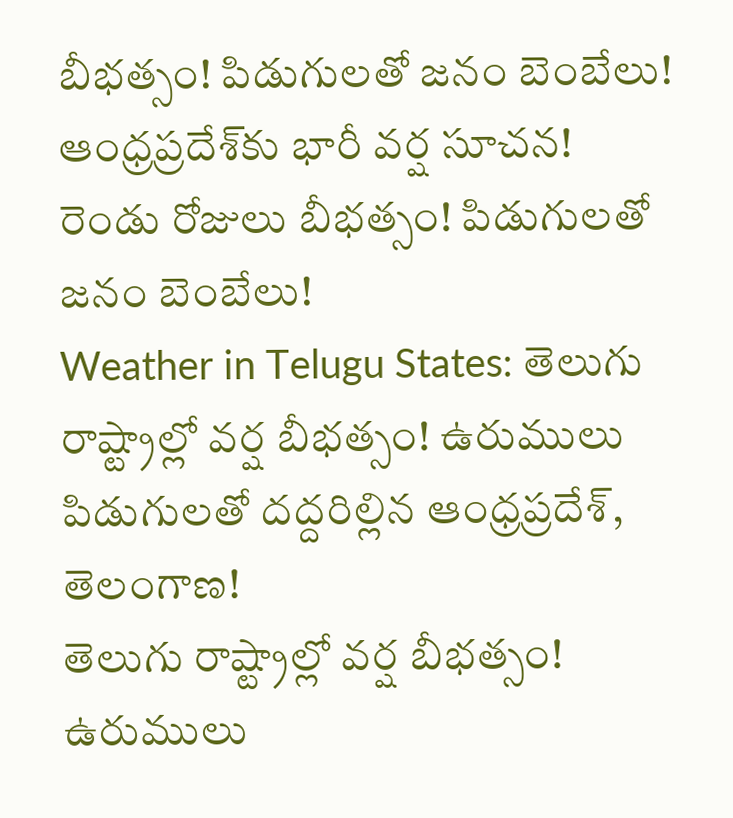బీభత్సం! పిడుగులతో జనం బెంబేలు!
ఆంధ్రప్రదేశ్‌కు భారీ వర్ష సూచన! రెండు రోజులు బీభత్సం! పిడుగులతో జనం బెంబేలు!
Weather in Telugu States: తెలుగు రాష్ట్రాల్లో వర్ష బీభత్సం! ఉరుములు పిడుగులతో దద్దరిల్లిన ఆంధ్రప్రదేశ్, తెలంగాణ!
తెలుగు రాష్ట్రాల్లో వర్ష బీభత్సం! ఉరుములు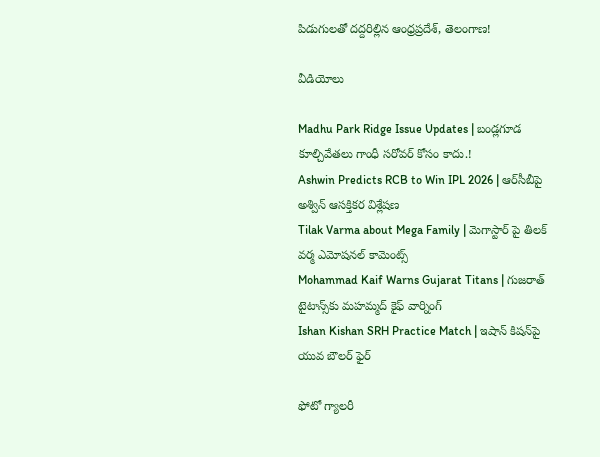పిడుగులతో దద్దరిల్లిన ఆంధ్రప్రదేశ్, తెలంగాణ!

వీడియోలు

Madhu Park Ridge Issue Updates | బండ్లగూడ కూల్చివేతలు గాంధీ సరోవర్ కోసం కాదు.!
Ashwin Predicts RCB to Win IPL 2026 | ఆర్‌సీబీపై అశ్విన్ ఆసక్తికర విశ్లేషణ
Tilak Varma about Mega Family | మెగాస్టార్ పై తిలక్ వర్మ ఎమోషనల్ కామెంట్స్
Mohammad Kaif Warns Gujarat Titans | గుజరాత్ టైటాన్స్‌కు మహమ్మద్ కైఫ్ వార్నింగ్
Ishan Kishan SRH Practice Match | ఇషాన్ కిషన్‌పై యువ బౌలర్ ఫైర్

ఫోటో గ్యాలరీ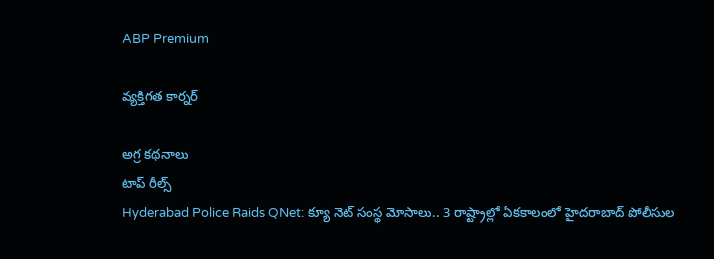ABP Premium

వ్యక్తిగత కార్నర్

అగ్ర కథనాలు
టాప్ రీల్స్
Hyderabad Police Raids QNet: క్యూ నెట్ సంస్థ మోసాలు.. 3 రాష్ట్రాల్లో ఏకకాలంలో హైదరాబాద్ పోలీసుల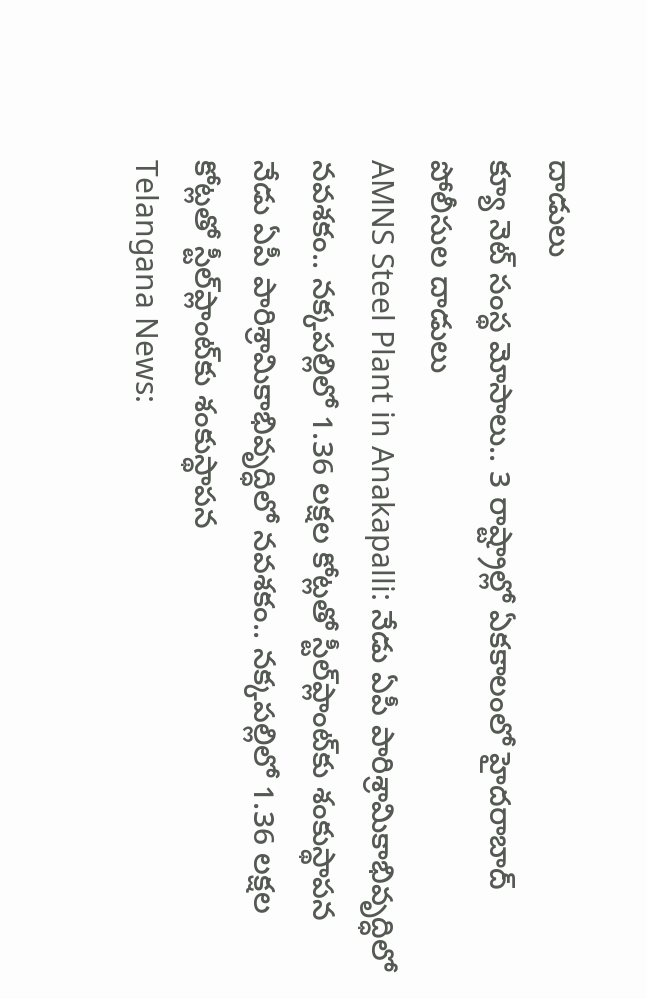దాడులు
క్యూ నెట్ సంస్థ మోసాలు.. 3 రాష్ట్రాల్లో ఏకకాలంలో హైదరాబాద్ పోలీసుల దాడులు
AMNS Steel Plant in Anakapalli: నేడు ఏపీ పారిశ్రామికాభివృద్ధిలో నవశకం.. నక్కపల్లిలో 1.36 లక్షల కోట్లతో స్టీల్‌ప్లాంట్‌కు శంకుస్థాపన
నేడు ఏపీ పారిశ్రామికాభివృద్ధిలో నవశకం.. నక్కపల్లిలో 1.36 లక్షల కోట్లతో స్టీల్‌ప్లాంట్‌కు శంకుస్థాపన
Telangana News: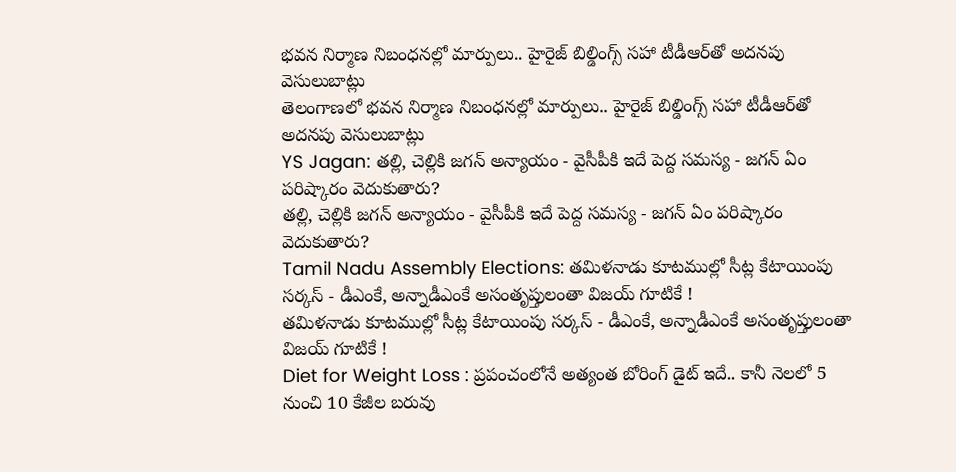భవన నిర్మాణ నిబంధనల్లో మార్పులు.. హైరైజ్ బిల్డింగ్స్‌ సహా టీడీఆర్‌తో అదనపు వెసులుబాట్లు
తెలంగాణలో భవన నిర్మాణ నిబంధనల్లో మార్పులు.. హైరైజ్ బిల్డింగ్స్‌ సహా టీడీఆర్‌తో అదనపు వెసులుబాట్లు
YS Jagan: తల్లి, చెల్లికి జగన్‌ అన్యాయం - వైసీపీకి ఇదే పెద్ద సమస్య - జగన్ ఏం పరిష్కారం వెదుకుతారు?
తల్లి, చెల్లికి జగన్‌ అన్యాయం - వైసీపీకి ఇదే పెద్ద సమస్య - జగన్ ఏం పరిష్కారం వెదుకుతారు?
Tamil Nadu Assembly Elections: తమిళనాడు కూటముల్లో సీట్ల కేటాయింపు సర్కస్ - డీఎంకే, అన్నాడీఎంకే అసంతృప్తులంతా విజయ్ గూటికే !
తమిళనాడు కూటముల్లో సీట్ల కేటాయింపు సర్కస్ - డీఎంకే, అన్నాడీఎంకే అసంతృప్తులంతా విజయ్ గూటికే !
Diet for Weight Loss : ప్రపంచంలోనే అత్యంత బోరింగ్ డైట్ ఇదే.. కానీ నెలలో 5 నుంచి 10 కేజీల బరువు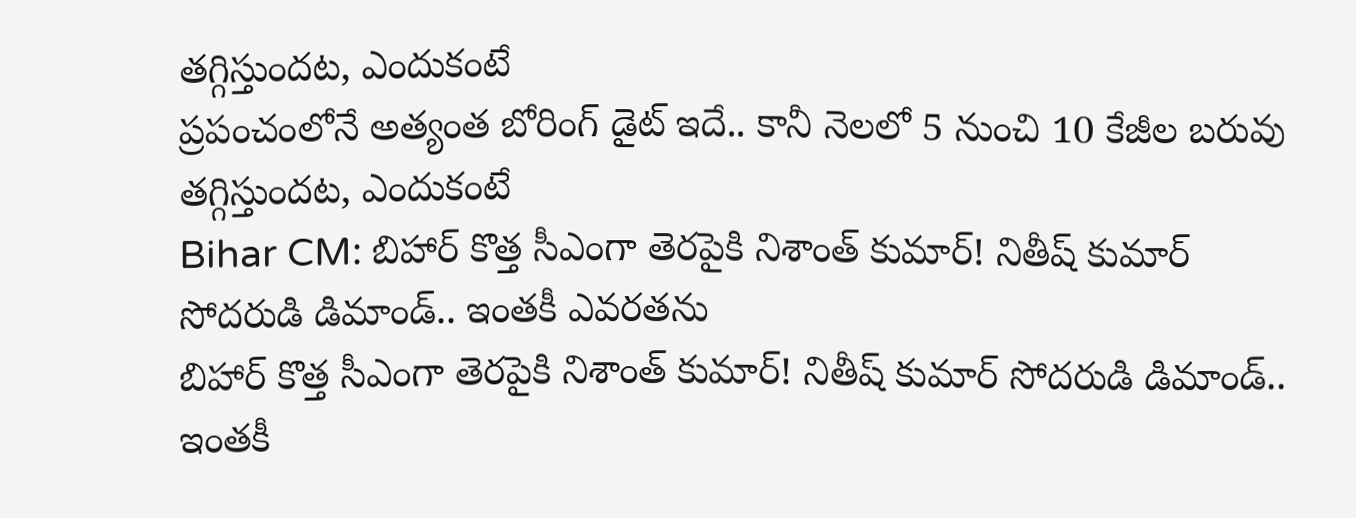తగ్గిస్తుందట, ఎందుకంటే
ప్రపంచంలోనే అత్యంత బోరింగ్ డైట్ ఇదే.. కానీ నెలలో 5 నుంచి 10 కేజీల బరువు తగ్గిస్తుందట, ఎందుకంటే
Bihar CM: బిహార్ కొత్త సీఎంగా తెరపైకి నిశాంత్ కుమార్! నితీష్ కుమార్ సోదరుడి డిమాండ్.. ఇంతకీ ఎవరతను
బిహార్ కొత్త సీఎంగా తెరపైకి నిశాంత్ కుమార్! నితీష్ కుమార్ సోదరుడి డిమాండ్.. ఇంతకీ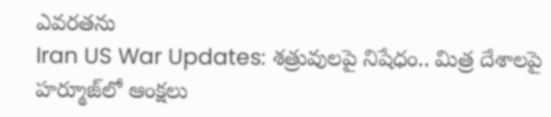ఎవరతను
Iran US War Updates: శత్రువులపై నిషేధం.. మిత్ర దేశాలపై హర్మూజ్‌లో ఆంక్షలు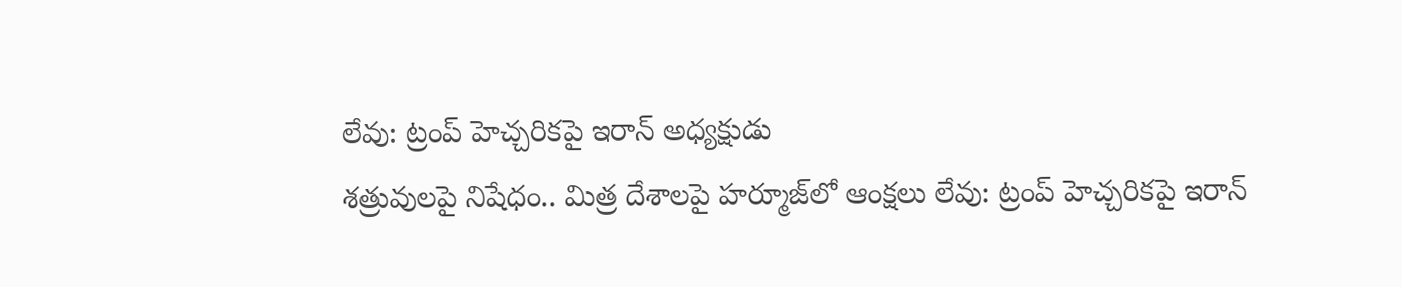లేవు: ట్రంప్ హెచ్చరికపై ఇరాన్ అధ్యక్షుడు
శత్రువులపై నిషేధం.. మిత్ర దేశాలపై హర్మూజ్‌లో ఆంక్షలు లేవు: ట్రంప్ హెచ్చరికపై ఇరాన్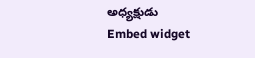అధ్యక్షుడు
Embed widget